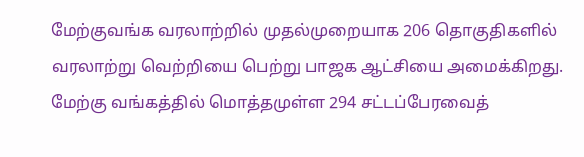மேற்குவங்க வரலாற்றில் முதல்முறையாக 206 தொகுதிகளில் வரலாற்று வெற்றியை பெற்று பாஜக ஆட்சியை அமைக்கிறது.
மேற்கு வங்கத்தில் மொத்தமுள்ள 294 சட்டப்பேரவைத்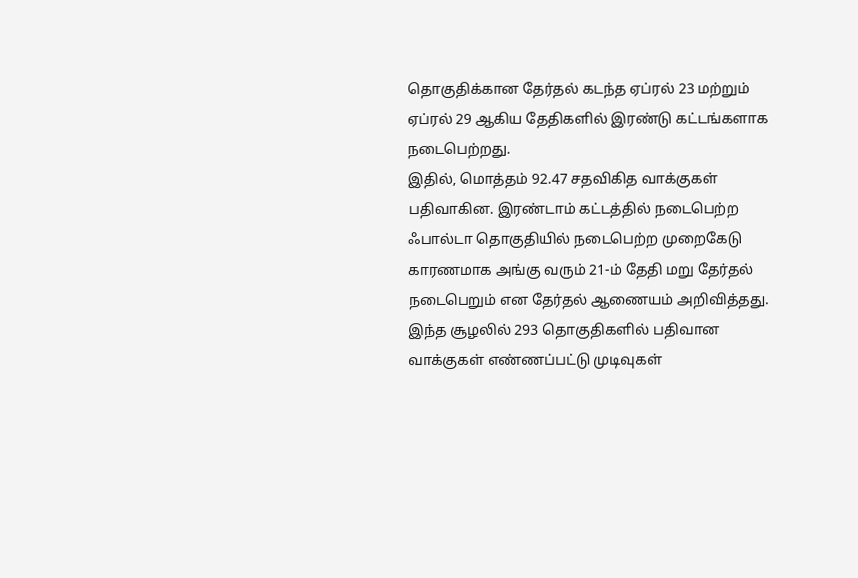தொகுதிக்கான தேர்தல் கடந்த ஏப்ரல் 23 மற்றும் ஏப்ரல் 29 ஆகிய தேதிகளில் இரண்டு கட்டங்களாக நடைபெற்றது.
இதில், மொத்தம் 92.47 சதவிகித வாக்குகள் பதிவாகின. இரண்டாம் கட்டத்தில் நடைபெற்ற ஃபால்டா தொகுதியில் நடைபெற்ற முறைகேடு காரணமாக அங்கு வரும் 21-ம் தேதி மறு தேர்தல் நடைபெறும் என தேர்தல் ஆணையம் அறிவித்தது.
இந்த சூழலில் 293 தொகுதிகளில் பதிவான வாக்குகள் எண்ணப்பட்டு முடிவுகள்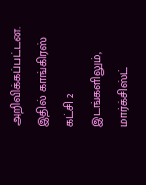அறிவிக்கப்பட்டன. இதில் காங்கிரஸ் கட்சி 2 இடங்களிலும், மார்க்சிஸ்ட்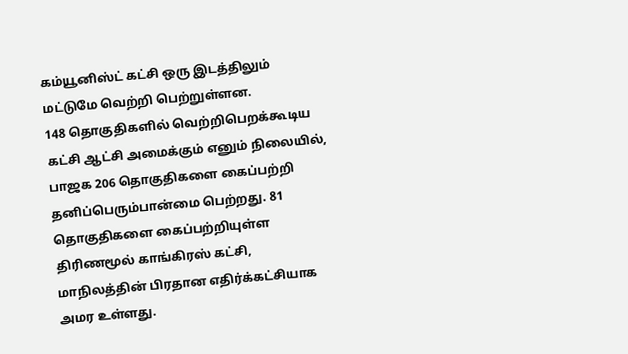கம்யூனிஸ்ட் கட்சி ஒரு இடத்திலும் மட்டுமே வெற்றி பெற்றுள்ளன.
148 தொகுதிகளில் வெற்றிபெறக்கூடிய கட்சி ஆட்சி அமைக்கும் எனும் நிலையில், பாஜக 206 தொகுதிகளை கைப்பற்றி தனிப்பெரும்பான்மை பெற்றது. 81 தொகுதிகளை கைப்பற்றியுள்ள திரிணமூல் காங்கிரஸ் கட்சி, மாநிலத்தின் பிரதான எதிர்க்கட்சியாக அமர உள்ளது.